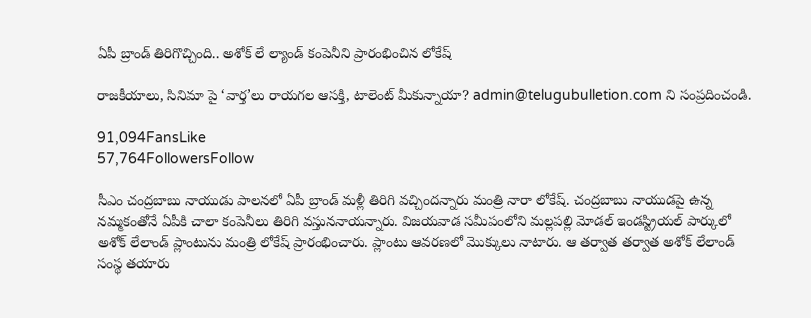ఏపీ బ్రాండ్ తిరిగొచ్చింది.. అశోక్ లే ల్యాండ్ కంపెనీని ప్రారంభించిన లోకేష్

రాజకీయాలు, సినిమా పై ‘వార్త’లు రాయగల ఆసక్తి, టాలెంట్ మీకున్నాయా? admin@telugubulletion.com ని సంప్రదించండి.

91,094FansLike
57,764FollowersFollow

సీఎం చంద్రబాబు నాయుడు పాలనలో ఏపీ బ్రాండ్ మళ్లీ తిరిగి వచ్చిందన్నారు మంత్రి నారా లోకేష్. చంద్రబాబు నాయుడపై ఉన్న నమ్మకంతోనే ఏపీకి చాలా కంపెనీలు తిరిగి వస్తుననాయన్నారు. విజయవాడ సమీపంలోని మల్లపల్లి మోడల్ ఇండస్ట్రియల్ పార్కులో అశోక్ లేలాండ్ ప్లాంటును మంత్రి లోకేష్ ప్రారంభించారు. ప్లాంటు ఆవరణలో మొక్కులు నాటారు. ఆ తర్వాత తర్వాత అశోక్ లేలాండ్ సంస్థ తయారు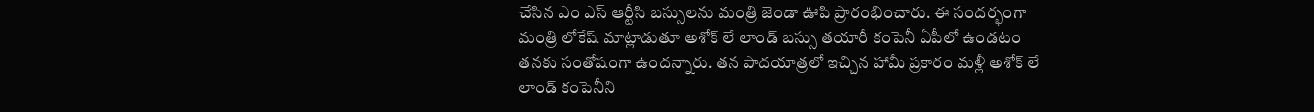చేసిన ఎం ఎస్ ఆర్టీసి బస్సులను మంత్రి జెండా ఊపి ప్రారంభించారు. ఈ సందర్భంగా మంత్రి లోకేష్ మాట్లాడుతూ అశోక్ లే లాండ్ బస్సు తయారీ కంపెనీ ఏపీలో ఉండటం తనకు సంతోషంగా ఉందన్నారు. తన పాదయాత్రలో ఇచ్చిన హామీ ప్రకారం మళ్లీ అశోక్ లే లాండ్ కంపెనీని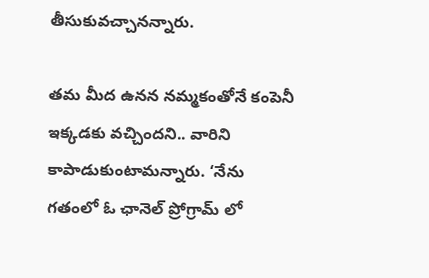తీసుకువచ్చానన్నారు.

తమ మీద ఉనన నమ్మకంతోనే కంపెనీ ఇక్కడకు వచ్చిందని.. వారిని కాపాడుకుంటామన్నారు. ‘నేను గతంలో ఓ ఛానెల్ ప్రోగ్రామ్ లో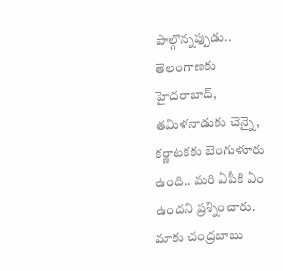పాల్గొన్నప్పుడు.. తెలంగాణకు హైదరాబాద్, తమిళనాడుకు చెన్నై, కర్ణాటకకు బెంగుళూరు ఉంది.. మరి ఏపీకి ఏం ఉందని ప్రశ్నించారు. మాకు చంద్రబాబు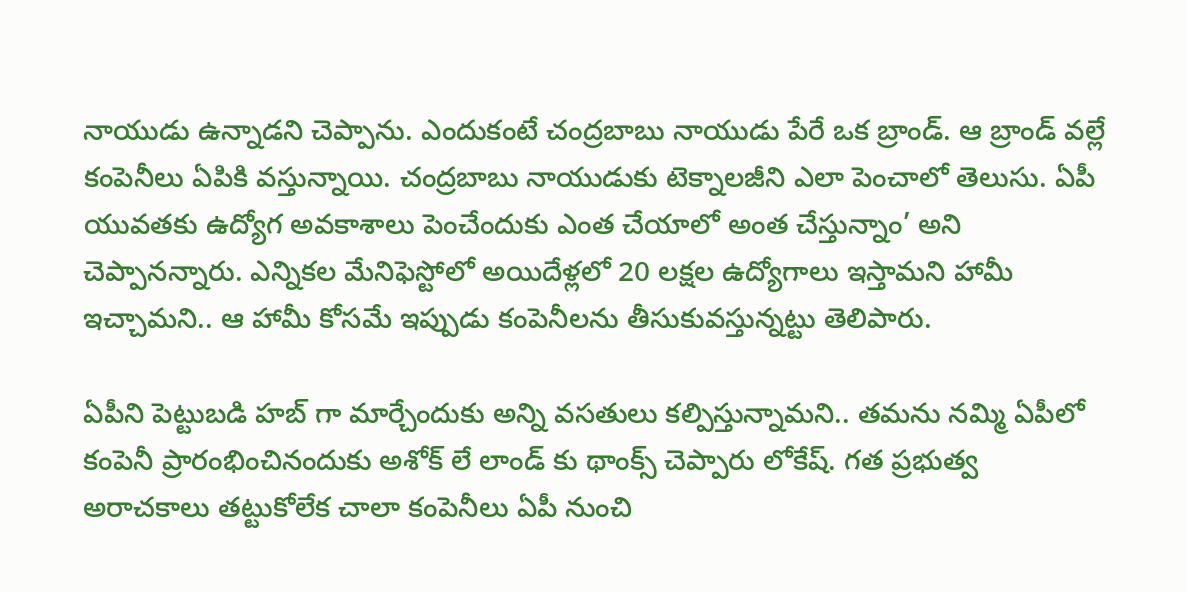నాయుడు ఉన్నాడని చెప్పాను. ఎందుకంటే చంద్రబాబు నాయుడు పేరే ఒక బ్రాండ్. ఆ బ్రాండ్ వల్లే కంపెనీలు ఏపికి వస్తున్నాయి. చంద్రబాబు నాయుడుకు టెక్నాలజీని ఎలా పెంచాలో తెలుసు. ఏపీ యువతకు ఉద్యోగ అవకాశాలు పెంచేందుకు ఎంత చేయాలో అంత చేస్తున్నాం’ అని చెప్పానన్నారు. ఎన్నికల మేనిఫెస్టోలో అయిదేళ్లలో 20 లక్షల ఉద్యోగాలు ఇస్తామని హామీ ఇచ్చామని.. ఆ హామీ కోసమే ఇప్పుడు కంపెనీలను తీసుకువస్తున్నట్టు తెలిపారు.

ఏపీని పెట్టుబడి హబ్ గా మార్చేందుకు అన్ని వసతులు కల్పిస్తున్నామని.. తమను నమ్మి ఏపీలో కంపెనీ ప్రారంభించినందుకు అశోక్ లే లాండ్ కు థాంక్స్ చెప్పారు లోకేష్. గత ప్రభుత్వ అరాచకాలు తట్టుకోలేక చాలా కంపెనీలు ఏపీ నుంచి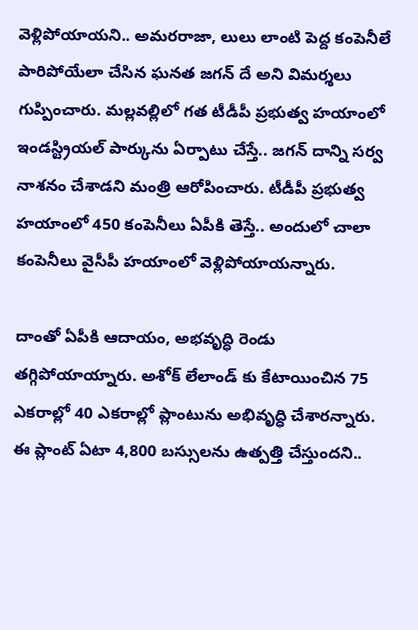వెళ్లిపోయాయని.. అమరరాజా, లులు లాంటి పెద్ద కంపెనీలే పారిపోయేలా చేసిన ఘనత జగన్ దే అని విమర్శలు గుప్పించారు. మల్లవల్లిలో గత టీడీపీ ప్రభుత్వ హయాంలో ఇండస్ట్రియల్ పార్కును ఏర్పాటు చేస్తే.. జగన్ దాన్ని సర్వ నాశనం చేశాడని మంత్రి ఆరోపించారు. టీడీపీ ప్రభుత్వ హయాంలో 450 కంపెనీలు ఏపీకి తెస్తే.. అందులో చాలా కంపెనీలు వైసీపీ హయాంలో వెళ్లిపోయాయన్నారు.

దాంతో ఏపీకి ఆదాయం, అభవృద్ధి రెండు తగ్గిపోయాయ్నారు. అశోక్ లేలాండ్ కు కేటాయించిన 75 ఎకరాల్లో 40 ఎకరాల్లో ప్లాంటును అభివృద్ధి చేశారన్నారు. ఈ ప్లాంట్ ఏటా 4,800 బస్సులను ఉత్పత్తి చేస్తుందని..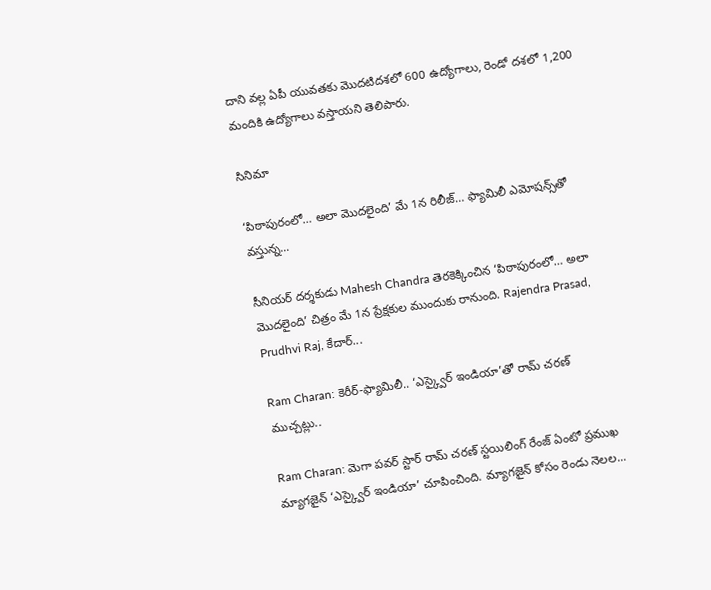దాని వల్ల ఏపీ యువతకు మొదటిదశలో 600 ఉద్యోగాలు, రెండో దశలో 1,200 మందికి ఉద్యోగాలు వస్తాయని తెలిపారు.

సినిమా

‘పిఠాపురంలో… అలా మొదలైంది’ మే 1న రిలీజ్… ఫ్యామిలీ ఎమోషన్స్‌తో వస్తున్న...

సీనియర్ దర్శకుడు Mahesh Chandra తెరకెక్కించిన ‘పిఠాపురంలో… అలా మొదలైంది’ చిత్రం మే 1న ప్రేక్షకుల ముందుకు రానుంది. Rajendra Prasad, Prudhvi Raj, కేదార్...

Ram Charan: కెరీర్-ఫ్యామిలీ.. ‘ఎస్క్వైర్ ఇండియా’తో రామ్ చరణ్ ముచ్చట్లు..

Ram Charan: మెగా పవర్ స్టార్ రామ్ చరణ్ స్టయిలింగ్ రేంజ్ ఏంటో ప్రముఖ మ్యాగజైన్ ‘ఎస్క్వైర్ ఇండియా’ చూపించింది. మ్యాగజైన్ కోసం రెండు నెలల...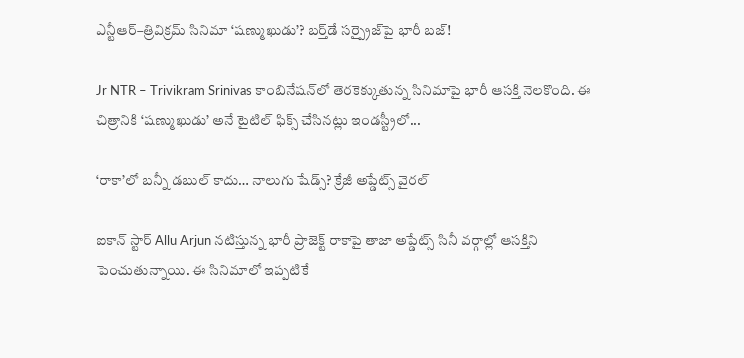ఎన్టీఆర్–త్రివిక్రమ్ సినిమా ‘షణ్ముఖుడు’? బర్త్‌డే సర్ప్రైజ్‌పై భారీ బజ్!

Jr NTR – Trivikram Srinivas కాంబినేషన్‌లో తెరకెక్కుతున్న సినిమాపై భారీ ఆసక్తి నెలకొంది. ఈ చిత్రానికి ‘షణ్ముఖుడు’ అనే టైటిల్ ఫిక్స్ చేసినట్లు ఇండస్ట్రీలో...

‘రాకా’లో బన్నీ డబుల్ కాదు… నాలుగు షేడ్స్? క్రేజీ అప్డేట్స్ వైరల్

ఐకాన్ స్టార్ Allu Arjun నటిస్తున్న భారీ ప్రాజెక్ట్ రాకాపై తాజా అప్డేట్స్ సినీ వర్గాల్లో ఆసక్తిని పెంచుతున్నాయి. ఈ సినిమాలో ఇప్పటికే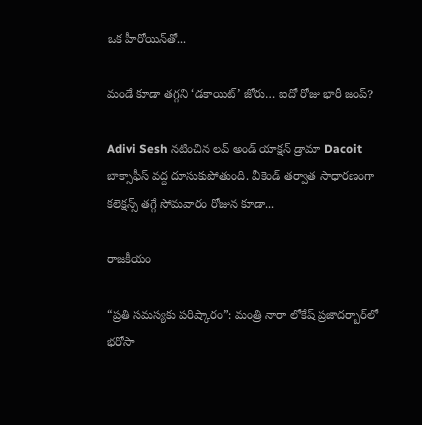ఒక హీరోయిన్‌తో...

మండే కూడా తగ్గని ‘డకాయిట్’ జోరు… ఐదో రోజు భారీ జంప్?

Adivi Sesh నటించిన లవ్ అండ్ యాక్షన్ డ్రామా Dacoit బాక్సాఫీస్ వద్ద దూసుకుపోతుంది. వీకెండ్ తర్వాత సాధారణంగా కలెక్షన్స్ తగ్గే సోమవారం రోజున కూడా...

రాజకీయం

“ప్రతి సమస్యకు పరిష్కారం”: మంత్రి నారా లోకేష్ ప్రజాదర్బార్‌లో భరోసా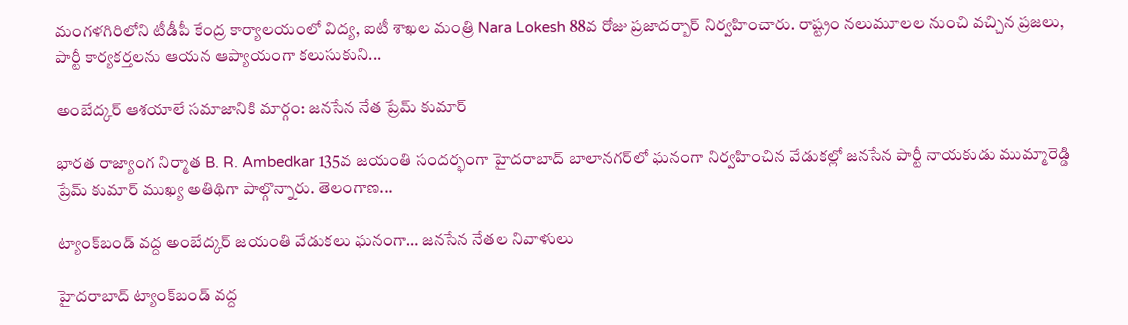మంగళగిరిలోని టీడీపీ కేంద్ర కార్యాలయంలో విద్య, ఐటీ శాఖల మంత్రి Nara Lokesh 88వ రోజు ప్రజాదర్బార్ నిర్వహించారు. రాష్ట్రం నలుమూలల నుంచి వచ్చిన ప్రజలు, పార్టీ కార్యకర్తలను ఆయన ఆప్యాయంగా కలుసుకుని...

అంబేద్కర్ ఆశయాలే సమాజానికి మార్గం: జనసేన నేత ప్రేమ్ కుమార్

భారత రాజ్యాంగ నిర్మాత B. R. Ambedkar 135వ జయంతి సందర్భంగా హైదరాబాద్ బాలానగర్‌లో ఘనంగా నిర్వహించిన వేడుకల్లో జనసేన పార్టీ నాయకుడు ముమ్మారెడ్డి ప్రేమ్ కుమార్ ముఖ్య అతిథిగా పాల్గొన్నారు. తెలంగాణ...

ట్యాంక్‌బండ్ వద్ద అంబేద్కర్ జయంతి వేడుకలు ఘనంగా… జనసేన నేతల నివాళులు

హైదరాబాద్ ట్యాంక్‌బండ్ వద్ద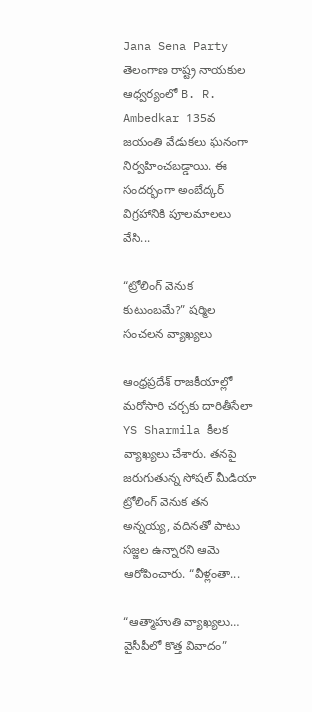Jana Sena Party తెలంగాణ రాష్ట్ర నాయకుల ఆధ్వర్యంలో B. R. Ambedkar 135వ జయంతి వేడుకలు ఘనంగా నిర్వహించబడ్డాయి. ఈ సందర్భంగా అంబేద్కర్ విగ్రహానికి పూలమాలలు వేసి...

“ట్రోలింగ్ వెనుక కుటుంబమే?” షర్మిల సంచలన వ్యాఖ్యలు

ఆంధ్రప్రదేశ్ రాజకీయాల్లో మరోసారి చర్చకు దారితీసేలా YS Sharmila కీలక వ్యాఖ్యలు చేశారు. తనపై జరుగుతున్న సోషల్ మీడియా ట్రోలింగ్ వెనుక తన అన్నయ్య, వదినతో పాటు సజ్జల ఉన్నారని ఆమె ఆరోపించారు. “వీళ్లంతా...

“ఆత్మాహుతి వ్యాఖ్యలు… వైసీపీలో కొత్త వివాదం”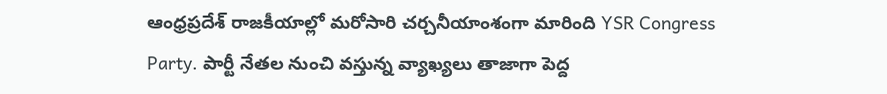ఆంధ్రప్రదేశ్ రాజకీయాల్లో మరోసారి చర్చనీయాంశంగా మారింది YSR Congress Party. పార్టీ నేతల నుంచి వస్తున్న వ్యాఖ్యలు తాజాగా పెద్ద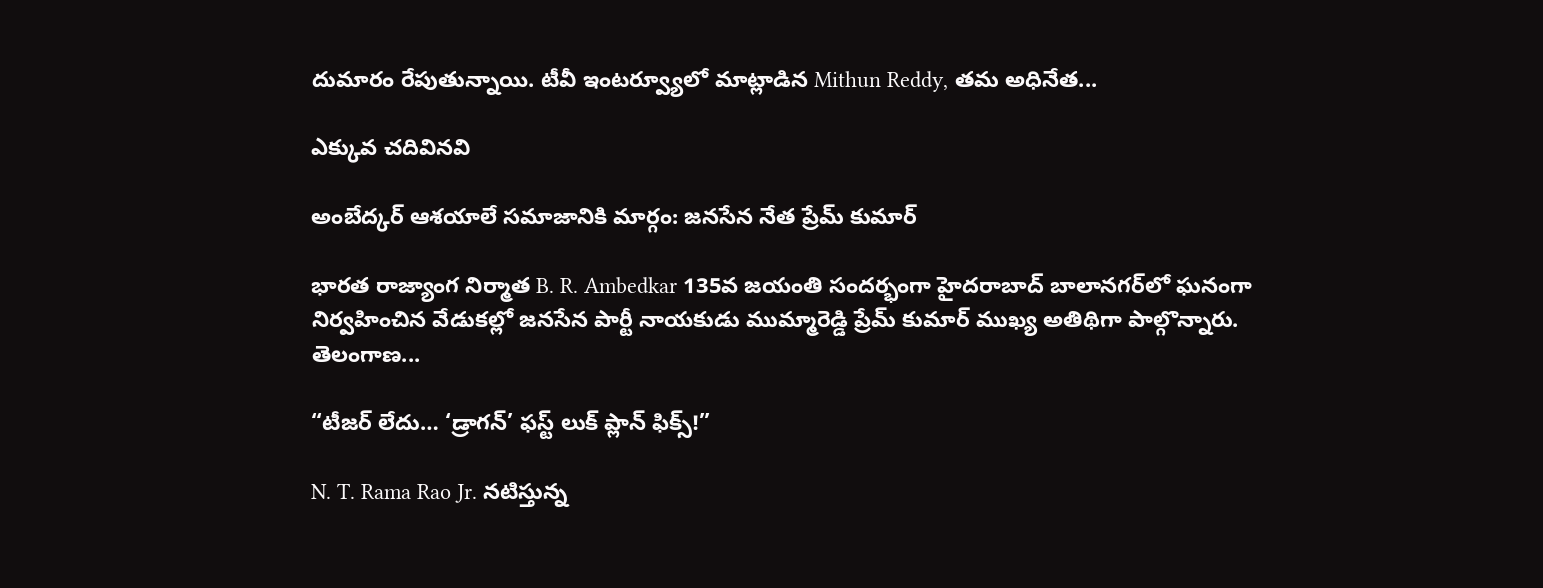దుమారం రేపుతున్నాయి. టీవీ ఇంటర్వ్యూలో మాట్లాడిన Mithun Reddy, తమ అధినేత...

ఎక్కువ చదివినవి

అంబేద్కర్ ఆశయాలే సమాజానికి మార్గం: జనసేన నేత ప్రేమ్ కుమార్

భారత రాజ్యాంగ నిర్మాత B. R. Ambedkar 135వ జయంతి సందర్భంగా హైదరాబాద్ బాలానగర్‌లో ఘనంగా నిర్వహించిన వేడుకల్లో జనసేన పార్టీ నాయకుడు ముమ్మారెడ్డి ప్రేమ్ కుమార్ ముఖ్య అతిథిగా పాల్గొన్నారు. తెలంగాణ...

“టీజర్ లేదు… ‘డ్రాగన్’ ఫస్ట్ లుక్ ప్లాన్ ఫిక్స్!”

N. T. Rama Rao Jr. నటిస్తున్న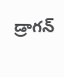డ్రాగన్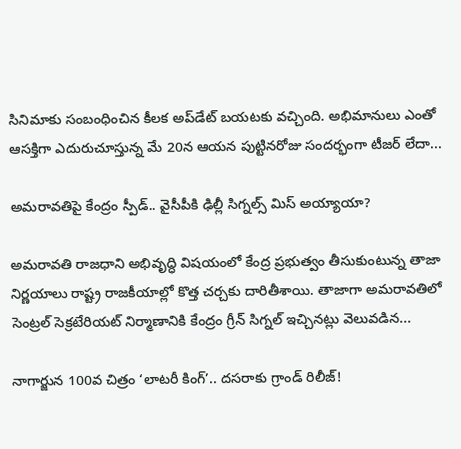సినిమాకు సంబంధించిన కీలక అప్‌డేట్ బయటకు వచ్చింది. అభిమానులు ఎంతో ఆసక్తిగా ఎదురుచూస్తున్న మే 20న ఆయన పుట్టినరోజు సందర్భంగా టీజర్ లేదా...

అమరావతిపై కేంద్రం స్పీడ్.. వైసీపీకి ఢిల్లీ సిగ్నల్స్ మిస్ అయ్యాయా?

అమరావతి రాజధాని అభివృద్ధి విషయంలో కేంద్ర ప్రభుత్వం తీసుకుంటున్న తాజా నిర్ణయాలు రాష్ట్ర రాజకీయాల్లో కొత్త చర్చకు దారితీశాయి. తాజాగా అమరావతిలో సెంట్రల్ సెక్రటేరియట్ నిర్మాణానికి కేంద్రం గ్రీన్ సిగ్నల్ ఇచ్చినట్లు వెలువడిన...

నాగార్జున 100వ చిత్రం ‘లాటరీ కింగ్’.. దసరాకు గ్రాండ్ రిలీజ్!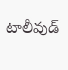టాలీవుడ్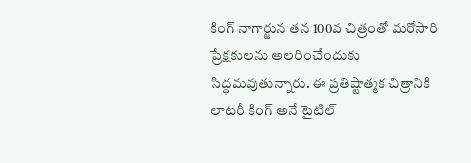కింగ్ నాగార్జున తన 100వ చిత్రంతో మరోసారి ప్రేక్షకులను అలరించేందుకు సిద్ధమవుతున్నారు. ఈ ప్రతిష్టాత్మక చిత్రానికి లాటరీ కింగ్ అనే టైటిల్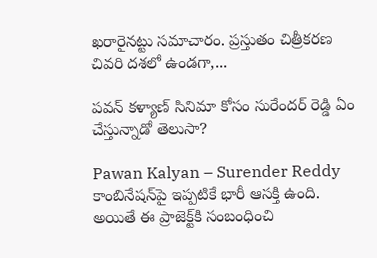ఖరారైనట్టు సమాచారం. ప్రస్తుతం చిత్రీకరణ చివరి దశలో ఉండగా,...

పవన్ కళ్యాణ్ సినిమా కోసం సురేందర్ రెడ్డి ఏం చేస్తున్నాడో తెలుసా?

Pawan Kalyan – Surender Reddy కాంబినేషన్‌పై ఇప్పటికే భారీ ఆసక్తి ఉంది. అయితే ఈ ప్రాజెక్ట్‌కి సంబంధించి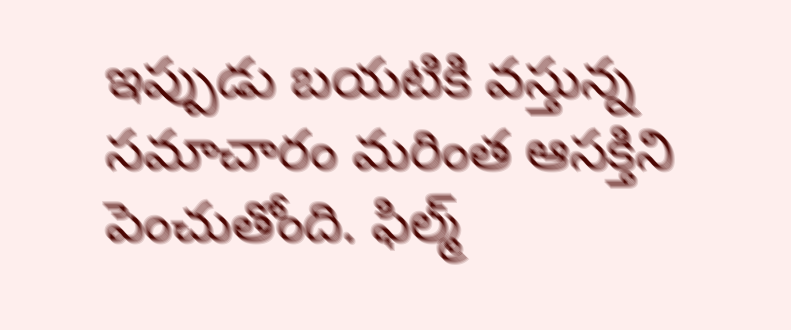ఇప్పుడు బయటికి వస్తున్న సమాచారం మరింత ఆసక్తిని పెంచుతోంది. ఫిల్మ్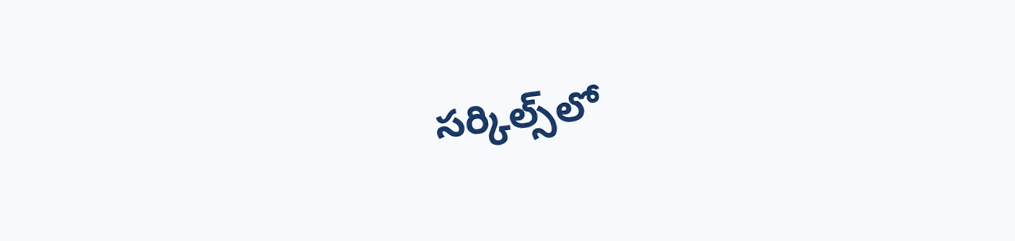సర్కిల్స్‌లో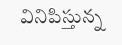వినిపిస్తున్న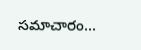సమాచారం...